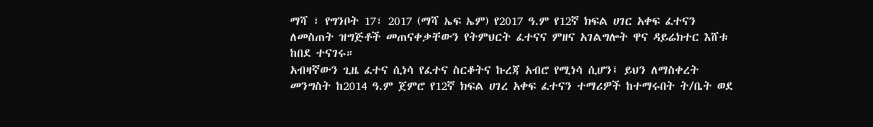ማሻ ፣ የግንቦት 17፣ 2017 (ማሻ ኤፍ ኤም) የ2017 ዓ.ም የ12ኛ ክፍል ሀገር አቀፍ ፈተናን ለመስጠት ዝግጅቶች መጠናቀቃቸውን የትምህርት ፈተናና ምዘና አገልግሎት ዋና ዳይሬክተር እሸቱ ከበደ ተናገሩ።
አብዛኛውን ጊዜ ፈተና ሲነሳ የፈተና ስርቆትና ኩረጃ አብሮ የሚነሳ ሲሆን፤ ይህን ለማስቀረት መንግስት ከ2014 ዓ.ም ጀምሮ የ12ኛ ክፍል ሀገረ አቀፍ ፈተናን ተማሪዎች ከተማሩበት ት/ቤት ወደ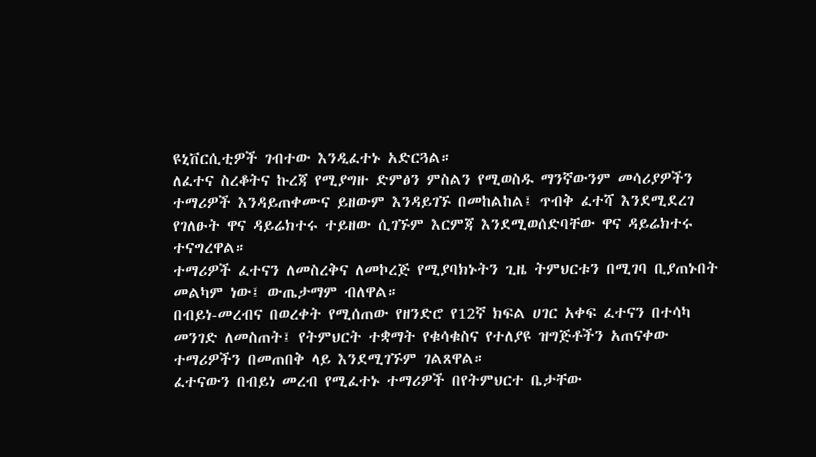ዩኒቨርሲቲዎች ገብተው እንዲፈተኑ አድርጓል።
ለፈተና ስረቆትና ኩረጃ የሚያግዙ ድምፅን ምስልን የሚወስዱ ማንኛውንም መሳሪያዎችን ተማሪዎች እንዳይጠቀሙና ይዘውም እንዳይገኙ በመከልከል፤ ጥብቅ ፈተሻ እንደሚደረገ የገለፁት ዋና ዳይሬክተሩ ተይዘው ሲገኙም እርምጃ እንደሚወሰድባቸው ዋና ዳይሬክተሩ ተናግረዋል።
ተማሪዎች ፈተናን ለመስረቅና ለመኮረጅ የሚያባክኑትን ጊዜ ትምህርቱን በሚገባ ቢያጠኑበት መልካም ነው፤ ውጤታማም ብለዋል።
በብይነ-መረብና በወረቀት የሚሰጠው የዘንድሮ የ12ኛ ክፍል ሀገር አቀፍ ፈተናን በተሳካ መንገድ ለመስጠት፤ የትምህርት ተቋማት የቁሳቁስና የተለያዩ ዝግጅቶችን አጠናቀው ተማሪዎችን በመጠበቅ ላይ እንደሚገኙም ገልጸዋል።
ፈተናውን በብይነ መረብ የሚፈተኑ ተማሪዎች በየትምህርተ ቤታቸው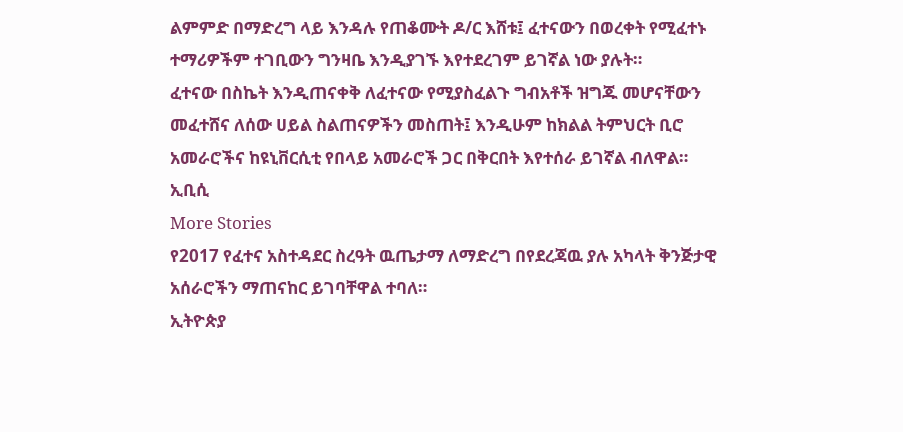ልምምድ በማድረግ ላይ እንዳሉ የጠቆሙት ዶ/ር እሸቱ፤ ፈተናውን በወረቀት የሚፈተኑ ተማሪዎችም ተገቢውን ግንዛቤ እንዲያገኙ እየተደረገም ይገኛል ነው ያሉት።
ፈተናው በስኬት እንዲጠናቀቅ ለፈተናው የሚያስፈልጉ ግብአቶች ዝግጁ መሆናቸውን መፈተሸና ለሰው ሀይል ስልጠናዎችን መስጠት፤ እንዲሁም ከክልል ትምህርት ቢሮ አመራሮችና ከዩኒቨርሲቲ የበላይ አመራሮች ጋር በቅርበት እየተሰራ ይገኛል ብለዋል።
ኢቢሲ
More Stories
የ2017 የፈተና አስተዳደር ስረዓት ዉጤታማ ለማድረግ በየደረጃዉ ያሉ አካላት ቅንጅታዊ አሰራሮችን ማጠናከር ይገባቸዋል ተባለ።
ኢትዮጵያ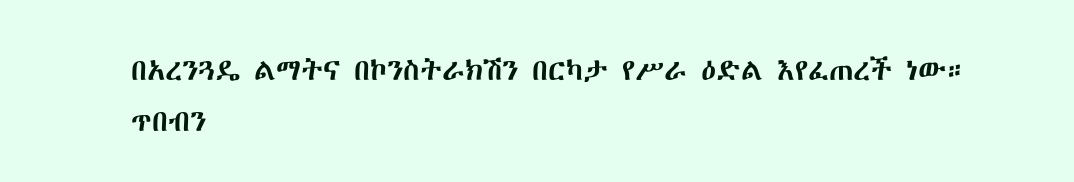በአረንጓዴ ልማትና በኮንስትራክሽን በርካታ የሥራ ዕድል እየፈጠረች ነው።
ጥበብን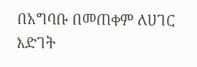በአግባቡ በመጠቀም ለሀገር እድገት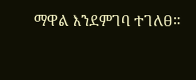ማዋል እንደምገባ ተገለፀ።